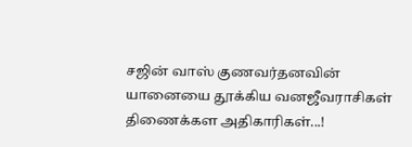சஜின் வாஸ் குணவர்தனவின் யானையை தூக்கிய வனஜீவராசிகள் திணைக்கள அதிகாரிகள்...!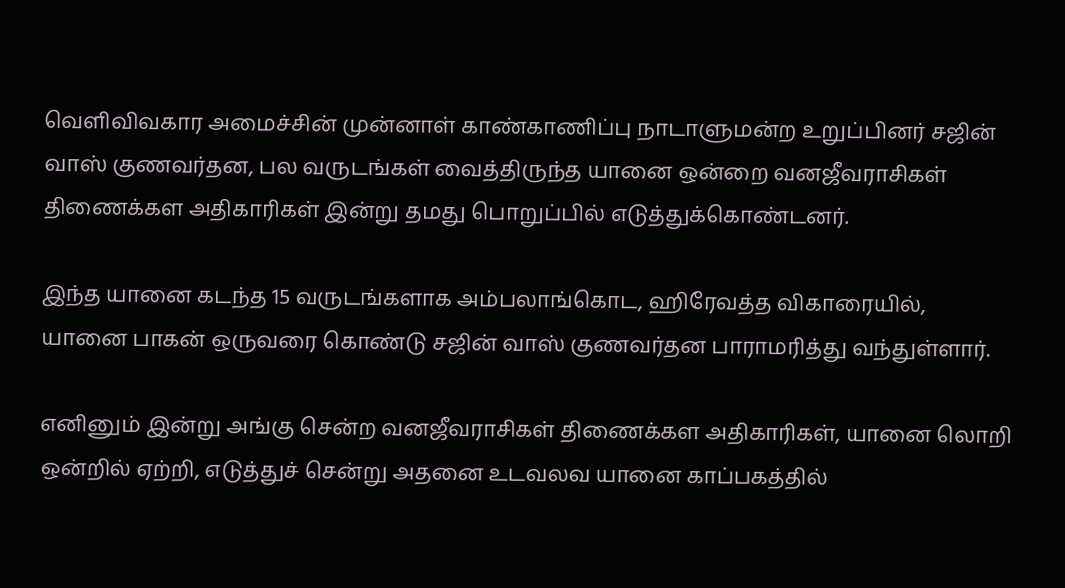வெளிவிவகார அமைச்சின் முன்னாள் காண்காணிப்பு நாடாளுமன்ற உறுப்பினர் சஜின் வாஸ் குணவர்தன, பல வருடங்கள் வைத்திருந்த யானை ஒன்றை வனஜீவராசிகள் திணைக்கள அதிகாரிகள் இன்று தமது பொறுப்பில் எடுத்துக்கொண்டனர்.

இந்த யானை கடந்த 15 வருடங்களாக அம்பலாங்கொட, ஹிரேவத்த விகாரையில், யானை பாகன் ஒருவரை கொண்டு சஜின் வாஸ் குணவர்தன பாராமரித்து வந்துள்ளார்.

எனினும் இன்று அங்கு சென்ற வனஜீவராசிகள் திணைக்கள அதிகாரிகள், யானை லொறி ஒன்றில் ஏற்றி, எடுத்துச் சென்று அதனை உடவலவ யானை காப்பகத்தில்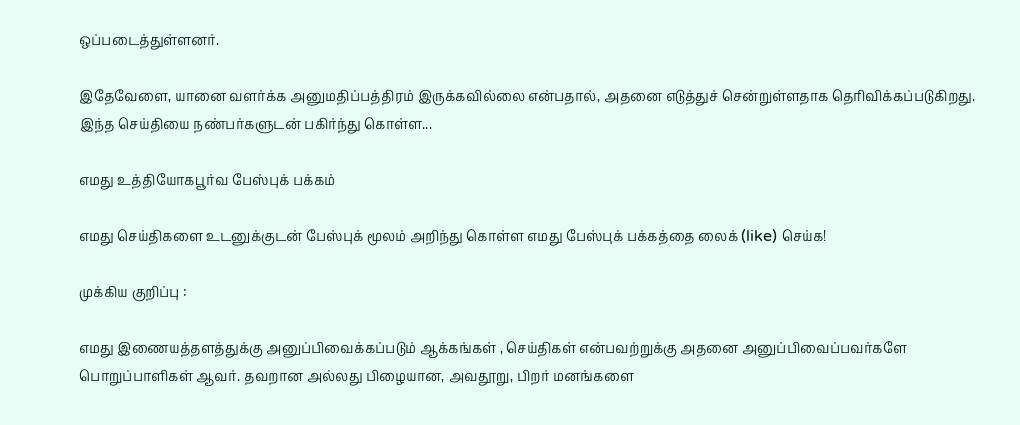ஒப்படைத்துள்ளனர்.

இதேவேளை, யானை வளர்க்க அனுமதிப்பத்திரம் இருக்கவில்லை என்பதால், அதனை எடுத்துச் சென்றுள்ளதாக தெரிவிக்கப்படுகிறது.
இந்த செய்தியை நண்பர்களுடன் பகிர்ந்து கொள்ள...

எமது உத்தியோகபூர்வ பேஸ்புக் பக்கம்

எமது செய்திகளை உடனுக்குடன் பேஸ்புக் மூலம் அறிந்து கொள்ள எமது பேஸ்புக் பக்கத்தை லைக் (like) செய்க!

முக்கிய குறிப்பு :

எமது இணையத்தளத்துக்கு அனுப்பிவைக்கப்படும் ஆக்கங்கள் , செய்திகள் என்பவற்றுக்கு அதனை அனுப்பிவைப்பவர்களே பொறுப்பாளிகள் ஆவர். தவறான அல்லது பிழையான, அவதூறு, பிறர் மனங்களை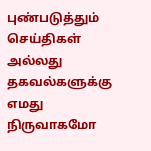புண்படுத்தும் செய்திகள் அல்லது தகவல்களுக்கு எமது நிருவாகமோ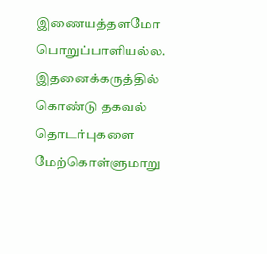இணையத்தளமோ பொறுப்பாளியல்ல. இதனைக்கருத்தில் கொண்டு தகவல் தொடர்புகளை மேற்கொள்ளுமாறு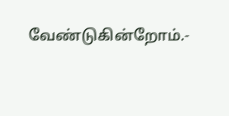வேண்டுகின்றோம்.-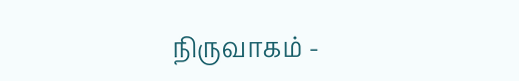நிருவாகம் -